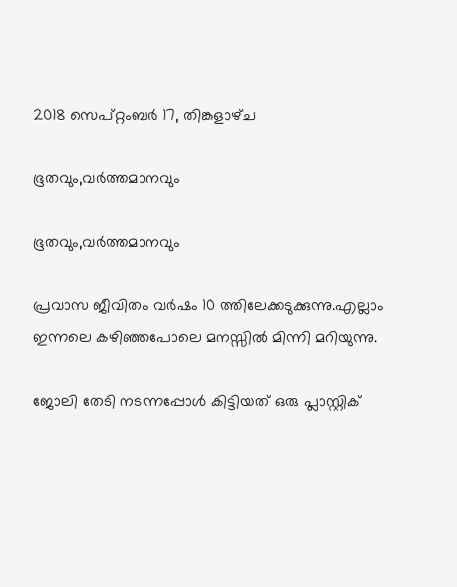2018 സെപ്റ്റംബർ 17, തിങ്കളാഴ്‌ച

ഭൂതവും,വര്‍ത്തമാനവും

ഭൂതവും,വര്‍ത്തമാനവും

പ്രവാസ ജീവിതം വര്‍ഷം 10 ത്തിലേക്കടുക്കുന്നു.എല്ലാം ഇന്നലെ കഴിഞ്ഞപോലെ മനസ്സില്‍ മിന്നി മറിയുന്നു.

ജോലി തേടി നടന്നപ്പോള്‍ കിട്ടിയത് ഒരു പ്ലാസ്റ്റിക്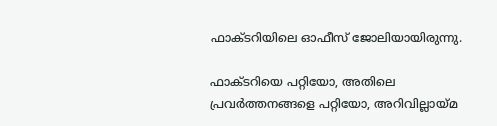ഫാക്ടറിയിലെ ഓഫീസ് ജോലിയായിരുന്നു.

ഫാക്ടറിയെ പറ്റിയോ, അതിലെ പ്രവർത്തനങ്ങളെ പറ്റിയോ, അറിവില്ലായ്മ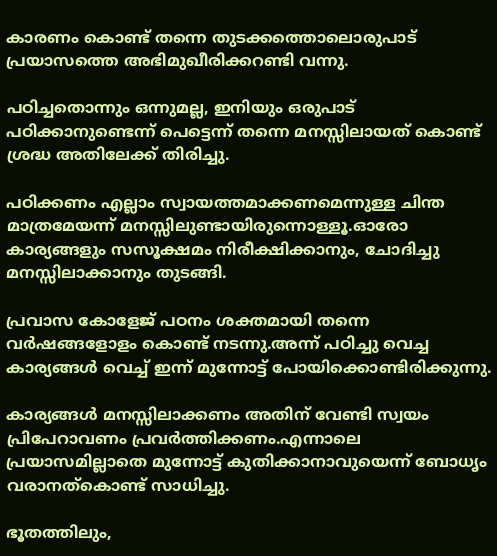കാരണം കൊണ്ട് തന്നെ തുടക്കത്തൊലൊരുപാട് പ്രയാസത്തെ അഭിമുഖീരിക്കറണ്ടി വന്നു.

പഠിച്ചതൊന്നും ഒന്നുമല്ല, ഇനിയും ഒരുപാട് പഠിക്കാനുണ്ടെന്ന് പെട്ടെന്ന് തന്നെ മനസ്സിലായത് കൊണ്ട് ശ്രദ്ധ അതിലേക്ക് തിരിച്ചു.

പഠിക്കണം എല്ലാം സ്വായത്തമാക്കണമെന്നുള്ള ചിന്ത മാത്രമേയന്ന് മനസ്സിലുണ്ടായിരുന്നൊള്ളൂ.ഓരോ കാര്യങ്ങളും സസൂക്ഷമം നിരീക്ഷിക്കാനും, ചോദിച്ചു മനസ്സിലാക്കാനും തുടങ്ങി.

പ്രവാസ കോളേജ് പഠനം ശക്തമായി തന്നെ വര്‍ഷങ്ങളോളം കൊണ്ട് നടന്നു.അന്ന് പഠിച്ചു വെച്ച കാര്യങ്ങള്‍ വെച്ച് ഇന്ന് മുന്നോട്ട് പോയിക്കൊണ്ടിരിക്കുന്നു.

കാര്യങ്ങള്‍ മനസ്സിലാക്കണം അതിന് വേണ്ടി സ്വയം പ്രിപേറാവണം പ്രവര്‍ത്തിക്കണം.എന്നാലെ പ്രയാസമില്ലാതെ മുന്നോട്ട് കുതിക്കാനാവുയെന്ന് ബോധൃം വരാനത്കൊണ്ട് സാധിച്ചു.

ഭൂതത്തിലും,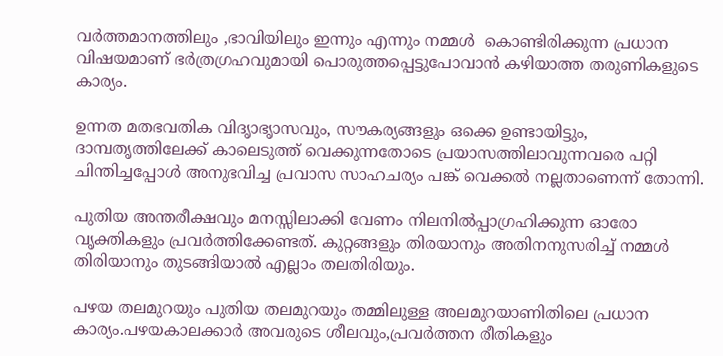വര്‍ത്തമാനത്തിലും ,ഭാവിയിലും ഇന്നും എന്നും നമ്മള്‍  കൊണ്ടിരിക്കുന്ന പ്രധാന വിഷയമാണ് ഭര്‍ത്രഗ്രഹവുമായി പൊരുത്തപ്പെട്ടുപോവാന്‍ കഴിയാത്ത തരുണികളുടെ കാര്യം.

ഉന്നത മതഭവതിക വിദൃാഭൃാസവും, സൗകര്യങ്ങളും ഒക്കെ ഉണ്ടായിട്ടും, ദാമ്പതൃത്തിലേക്ക് കാലെടുത്ത് വെക്കുന്നതോടെ പ്രയാസത്തിലാവുന്നവരെ പറ്റി ചിന്തിച്ചപ്പോള്‍ അനുഭവിച്ച പ്രവാസ സാഹചര്യം പങ്ക് വെക്കല്‍ നല്ലതാണെന്ന് തോന്നി.

പുതിയ അന്തരീക്ഷവും മനസ്സിലാക്കി വേണം നിലനില്‍പ്പാഗ്രഹിക്കുന്ന ഓരോ വൃക്തികളും പ്രവര്‍ത്തിക്കേണ്ടത്. കുറ്റങ്ങളും തിരയാനും അതിനനുസരിച്ച് നമ്മള്‍ തിരിയാനും തുടങ്ങിയാല്‍ എല്ലാം തലതിരിയും.

പഴയ തലമുറയും പുതിയ തലമുറയും തമ്മിലുള്ള അലമുറയാണിതിലെ പ്രധാന കാര്യം.പഴയകാലക്കാര്‍ അവരുടെ ശീലവും,പ്രവർത്തന രീതികളും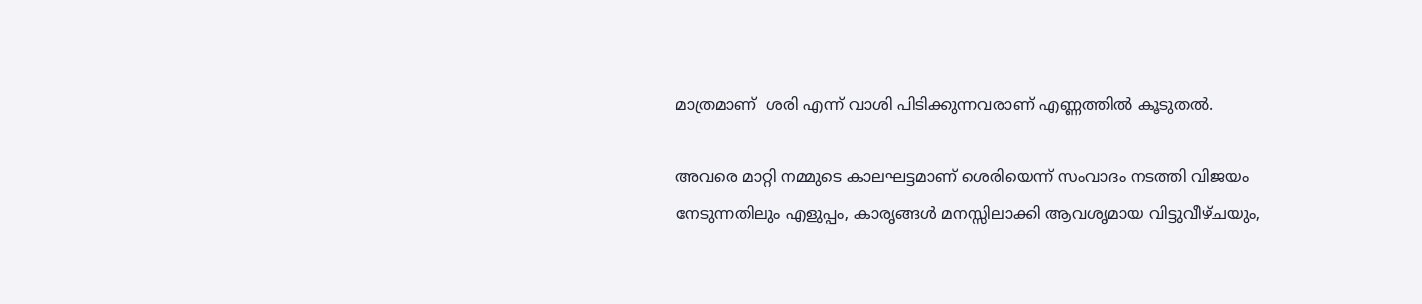മാത്രമാണ്  ശരി എന്ന് വാശി പിടിക്കുന്നവരാണ് എണ്ണത്തില്‍ കൂടുതല്‍.

അവരെ മാറ്റി നമ്മുടെ കാലഘട്ടമാണ് ശെരിയെന്ന് സംവാദം നടത്തി വിജയം നേടുന്നതിലും എളുപ്പം, കാരൃങ്ങള്‍ മനസ്സിലാക്കി ആവശൃമായ വിട്ടുവീഴ്ചയും,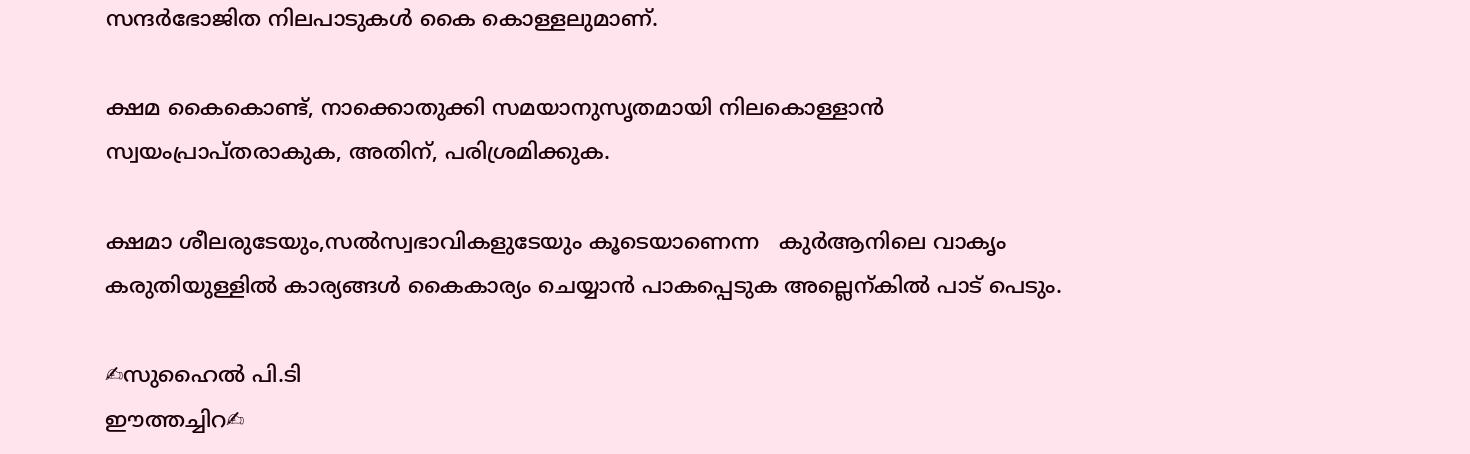സന്ദര്‍‍ഭോജിത നിലപാടുകള്‍ കൈ കൊള്ളലുമാണ്.

ക്ഷമ കൈകൊണ്ട്, നാക്കൊതുക്കി സമയാനുസൃതമായി നിലകൊള്ളാന്‍ സ്വയംപ്രാപ്തരാകുക, അതിന്, പരിശ്രമിക്കുക.

ക്ഷമാ ശീലരുടേയും,സല്‍സ്വഭാവികളുടേയും കൂടെയാണെന്ന   കുര്‍ആനിലെ വാകൃം  കരുതിയുള്ളില്‍ കാര്യങ്ങള്‍ കൈകാര്യം ചെയ്യാന്‍ പാകപ്പെടുക അല്ലെന്കില്‍ പാട് പെടും.

✍സുഹൈല്‍ പി.ടി
ഈത്തച്ചിറ✍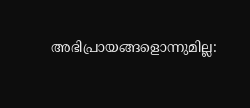അഭിപ്രായങ്ങളൊന്നുമില്ല: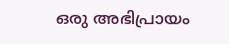ഒരു അഭിപ്രായം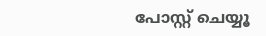പോസ്റ്റ് ചെയ്യൂ